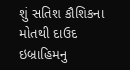શું સતિશ કૌશિકના મોતથી દાઉદ ઇબ્રાહિમનુ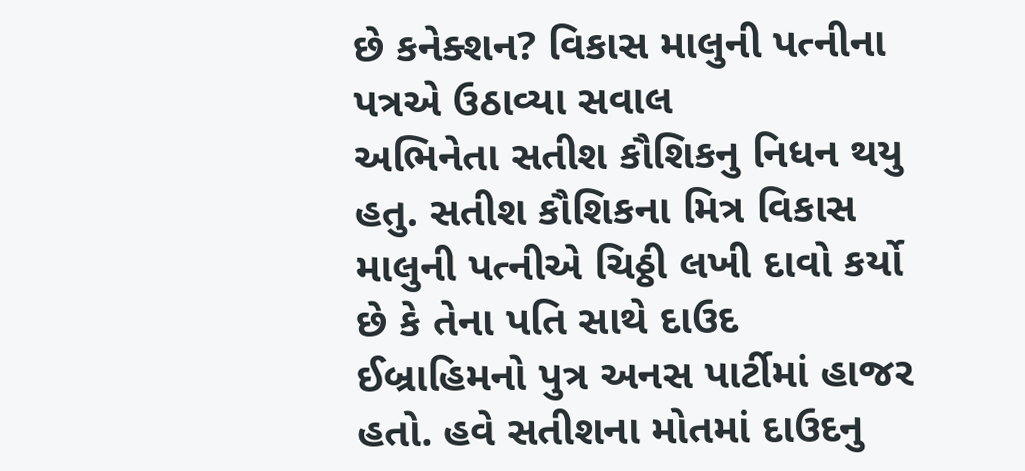છે કનેક્શન? વિકાસ માલુની પત્નીના પત્રએ ઉઠાવ્યા સવાલ
અભિનેતા સતીશ કૌશિકનુ નિધન થયુ હતુ. સતીશ કૌશિકના મિત્ર વિકાસ માલુની પત્નીએ ચિઠ્ઠી લખી દાવો કર્યો છે કે તેના પતિ સાથે દાઉદ ઈબ્રાહિમનો પુત્ર અનસ પાર્ટીમાં હાજર હતો. હવે સતીશના મોતમાં દાઉદનુ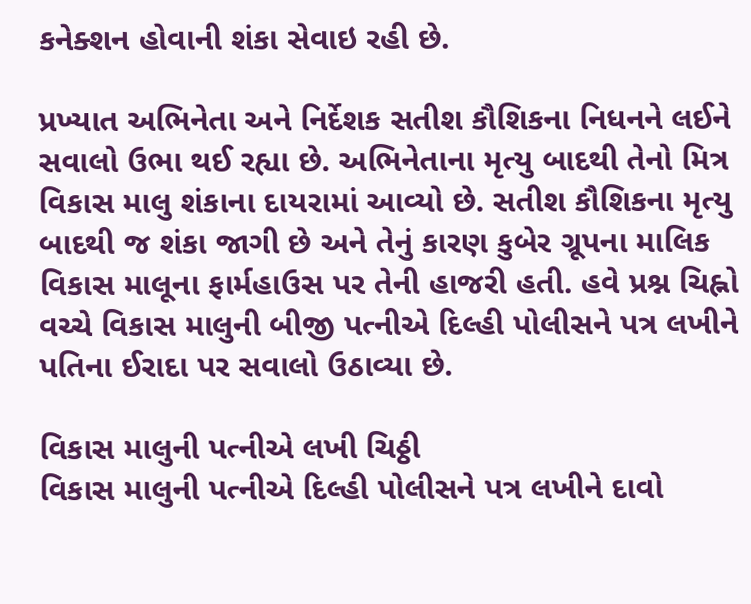કનેક્શન હોવાની શંકા સેવાઇ રહી છે.

પ્રખ્યાત અભિનેતા અને નિર્દેશક સતીશ કૌશિકના નિધનને લઈને સવાલો ઉભા થઈ રહ્યા છે. અભિનેતાના મૃત્યુ બાદથી તેનો મિત્ર વિકાસ માલુ શંકાના દાયરામાં આવ્યો છે. સતીશ કૌશિકના મૃત્યુ બાદથી જ શંકા જાગી છે અને તેનું કારણ કુબેર ગ્રૂપના માલિક વિકાસ માલૂના ફાર્મહાઉસ પર તેની હાજરી હતી. હવે પ્રશ્ન ચિહ્નો વચ્ચે વિકાસ માલુની બીજી પત્નીએ દિલ્હી પોલીસને પત્ર લખીને પતિના ઈરાદા પર સવાલો ઉઠાવ્યા છે.

વિકાસ માલુની પત્નીએ લખી ચિઠ્ઠી
વિકાસ માલુની પત્નીએ દિલ્હી પોલીસને પત્ર લખીને દાવો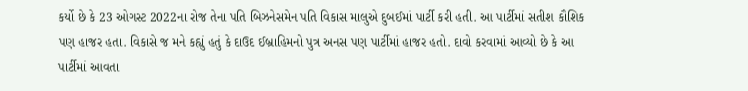કર્યો છે કે 23 ઓગસ્ટ 2022ના રોજ તેના પતિ બિઝનેસમેન પતિ વિકાસ માલુએ દુબઈમાં પાર્ટી કરી હતી. આ પાર્ટીમાં સતીશ કૌશિક પણ હાજર હતા. વિકાસે જ મને કહ્યું હતું કે દાઉદ ઈબ્રાહિમનો પુત્ર અનસ પણ પાર્ટીમાં હાજર હતો. દાવો કરવામાં આવ્યો છે કે આ પાર્ટીમાં આવતા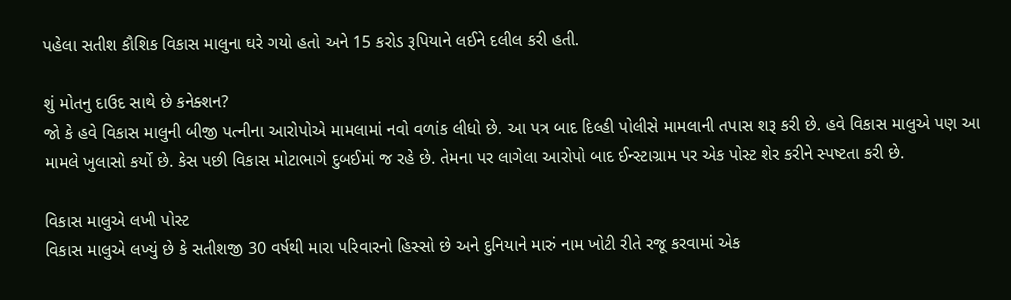પહેલા સતીશ કૌશિક વિકાસ માલુના ઘરે ગયો હતો અને 15 કરોડ રૂપિયાને લઈને દલીલ કરી હતી.

શું મોતનુ દાઉદ સાથે છે કનેક્શન?
જો કે હવે વિકાસ માલુની બીજી પત્નીના આરોપોએ મામલામાં નવો વળાંક લીધો છે. આ પત્ર બાદ દિલ્હી પોલીસે મામલાની તપાસ શરૂ કરી છે. હવે વિકાસ માલુએ પણ આ મામલે ખુલાસો કર્યો છે. કેસ પછી વિકાસ મોટાભાગે દુબઈમાં જ રહે છે. તેમના પર લાગેલા આરોપો બાદ ઈન્સ્ટાગ્રામ પર એક પોસ્ટ શેર કરીને સ્પષ્ટતા કરી છે.

વિકાસ માલુએ લખી પોસ્ટ
વિકાસ માલુએ લખ્યું છે કે સતીશજી 30 વર્ષથી મારા પરિવારનો હિસ્સો છે અને દુનિયાને મારું નામ ખોટી રીતે રજૂ કરવામાં એક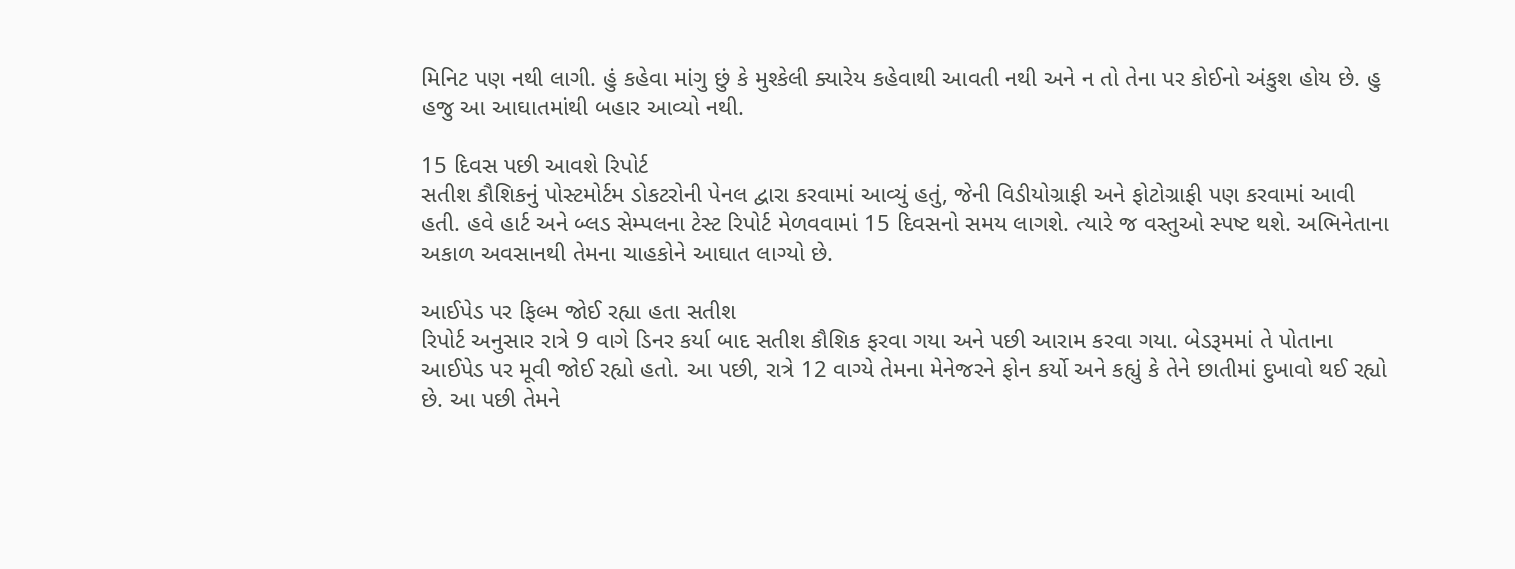મિનિટ પણ નથી લાગી. હું કહેવા માંગુ છું કે મુશ્કેલી ક્યારેય કહેવાથી આવતી નથી અને ન તો તેના પર કોઈનો અંકુશ હોય છે. હુ હજુ આ આઘાતમાંથી બહાર આવ્યો નથી.

15 દિવસ પછી આવશે રિપોર્ટ
સતીશ કૌશિકનું પોસ્ટમોર્ટમ ડોકટરોની પેનલ દ્વારા કરવામાં આવ્યું હતું, જેની વિડીયોગ્રાફી અને ફોટોગ્રાફી પણ કરવામાં આવી હતી. હવે હાર્ટ અને બ્લડ સેમ્પલના ટેસ્ટ રિપોર્ટ મેળવવામાં 15 દિવસનો સમય લાગશે. ત્યારે જ વસ્તુઓ સ્પષ્ટ થશે. અભિનેતાના અકાળ અવસાનથી તેમના ચાહકોને આઘાત લાગ્યો છે.

આઈપેડ પર ફિલ્મ જોઈ રહ્યા હતા સતીશ
રિપોર્ટ અનુસાર રાત્રે 9 વાગે ડિનર કર્યા બાદ સતીશ કૌશિક ફરવા ગયા અને પછી આરામ કરવા ગયા. બેડરૂમમાં તે પોતાના આઈપેડ પર મૂવી જોઈ રહ્યો હતો. આ પછી, રાત્રે 12 વાગ્યે તેમના મેનેજરને ફોન કર્યો અને કહ્યું કે તેને છાતીમાં દુખાવો થઈ રહ્યો છે. આ પછી તેમને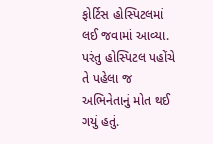ફોર્ટિસ હોસ્પિટલમાં લઈ જવામાં આવ્યા. પરંતુ હોસ્પિટલ પહોંચે તે પહેલા જ અભિનેતાનું મોત થઈ ગયું હતું.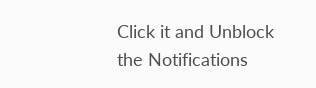Click it and Unblock the Notifications